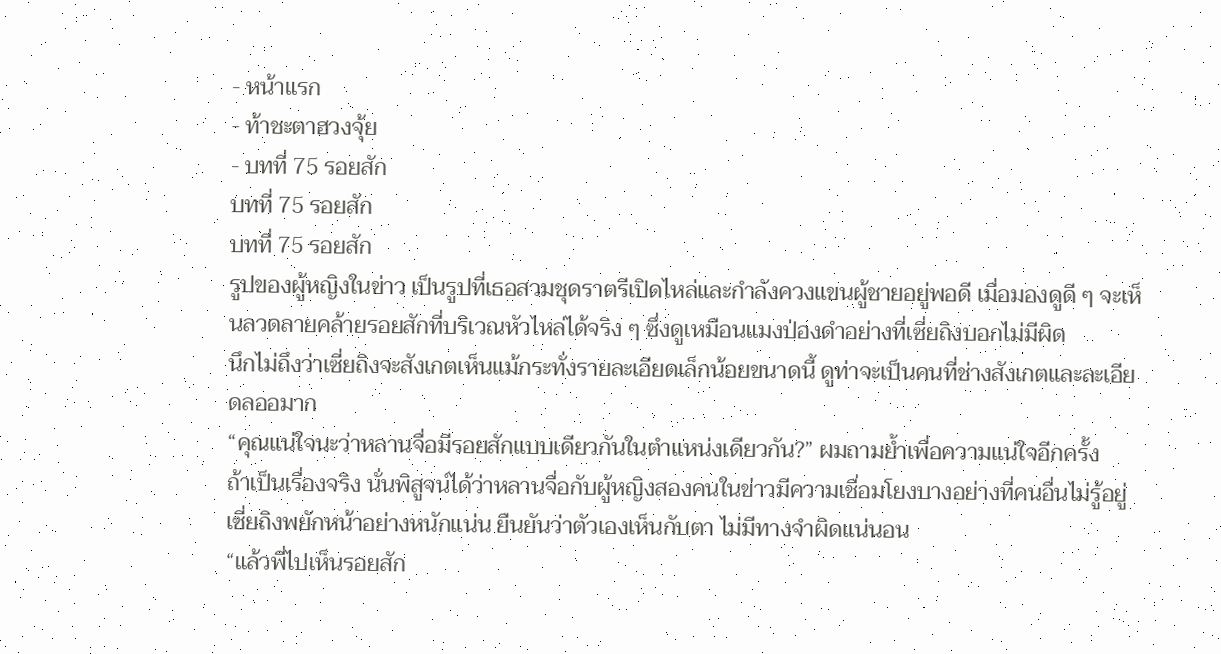- หน้าแรก
- ท้าชะตาฮวงจุ้ย
- บทที่ 75 รอยสัก
บทที่ 75 รอยสัก
บทที่ 75 รอยสัก
รูปของผู้หญิงในข่าว เป็นรูปที่เธอสวมชุดราตรีเปิดไหล่และกำลังควงแขนผู้ชายอยู่พอดี เมื่อมองดูดี ๆ จะเห็นลวดลายคล้ายรอยสักที่บริเวณหัวไหล่ได้จริง ๆ ซึ่งดูเหมือนแมงป่องดำอย่างที่เซี่ยถิงบอกไม่มีผิด
นึกไม่ถึงว่าเซี่ยถิงจะสังเกตเห็นแม้กระทั่งรายละเอียดเล็กน้อยขนาดนี้ ดูท่าจะเป็นคนที่ช่างสังเกตและละเอียดลออมาก
“คุณแน่ใจนะว่าหลานจื่อมีรอยสักแบบเดียวกันในตำแหน่งเดียวกัน?” ผมถามย้ำเพื่อความแน่ใจอีกครั้ง
ถ้าเป็นเรื่องจริง นั่นพิสูจน์ได้ว่าหลานจื่อกับผู้หญิงสองคนในข่าวมีความเชื่อมโยงบางอย่างที่คนอื่นไม่รู้อยู่
เซี่ยถิงพยักหน้าอย่างหนักแน่น ยืนยันว่าตัวเองเห็นกับตา ไม่มีทางจำผิดแน่นอน
“แล้วพี่ไปเห็นรอยสัก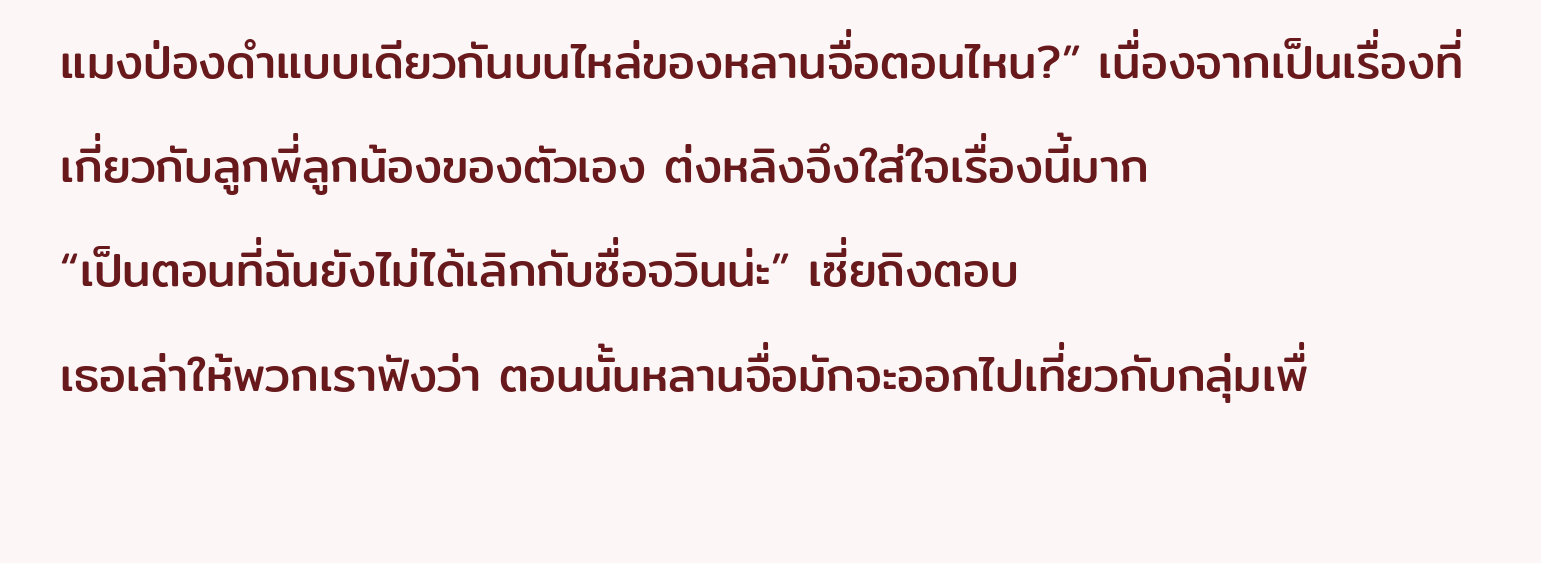แมงป่องดำแบบเดียวกันบนไหล่ของหลานจื่อตอนไหน?” เนื่องจากเป็นเรื่องที่เกี่ยวกับลูกพี่ลูกน้องของตัวเอง ต่งหลิงจึงใส่ใจเรื่องนี้มาก
“เป็นตอนที่ฉันยังไม่ได้เลิกกับซื่อจวินน่ะ” เซี่ยถิงตอบ
เธอเล่าให้พวกเราฟังว่า ตอนนั้นหลานจื่อมักจะออกไปเที่ยวกับกลุ่มเพื่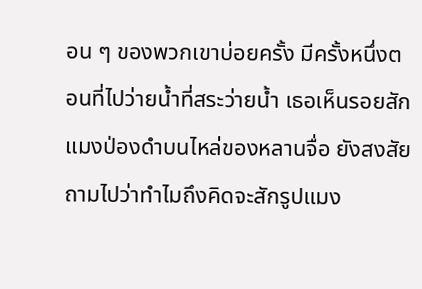อน ๆ ของพวกเขาบ่อยครั้ง มีครั้งหนึ่งตอนที่ไปว่ายน้ำที่สระว่ายน้ำ เธอเห็นรอยสักแมงป่องดำบนไหล่ของหลานจื่อ ยังสงสัยถามไปว่าทำไมถึงคิดจะสักรูปแมง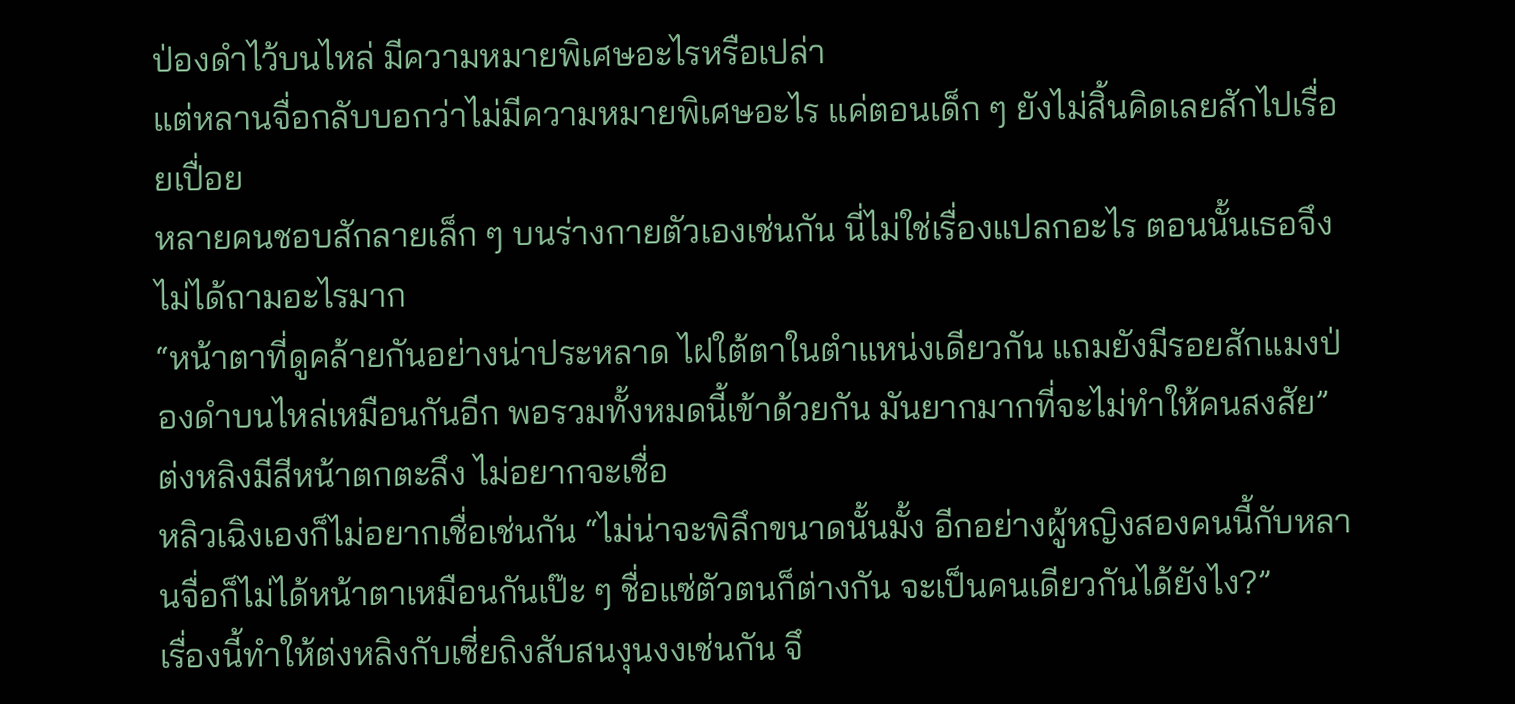ป่องดำไว้บนไหล่ มีความหมายพิเศษอะไรหรือเปล่า
แต่หลานจื่อกลับบอกว่าไม่มีความหมายพิเศษอะไร แค่ตอนเด็ก ๆ ยังไม่สิ้นคิดเลยสักไปเรื่อยเปื่อย
หลายคนชอบสักลายเล็ก ๆ บนร่างกายตัวเองเช่นกัน นี่ไม่ใช่เรื่องแปลกอะไร ตอนนั้นเธอจึงไม่ได้ถามอะไรมาก
“หน้าตาที่ดูคล้ายกันอย่างน่าประหลาด ไฝใต้ตาในตำแหน่งเดียวกัน แถมยังมีรอยสักแมงป่องดำบนไหล่เหมือนกันอีก พอรวมทั้งหมดนี้เข้าด้วยกัน มันยากมากที่จะไม่ทำให้คนสงสัย” ต่งหลิงมีสีหน้าตกตะลึง ไม่อยากจะเชื่อ
หลิวเฉิงเองก็ไม่อยากเชื่อเช่นกัน “ไม่น่าจะพิลึกขนาดนั้นมั้ง อีกอย่างผู้หญิงสองคนนี้กับหลานจื่อก็ไม่ได้หน้าตาเหมือนกันเป๊ะ ๆ ชื่อแซ่ตัวตนก็ต่างกัน จะเป็นคนเดียวกันได้ยังไง?”
เรื่องนี้ทำให้ต่งหลิงกับเซี่ยถิงสับสนงุนงงเช่นกัน จึ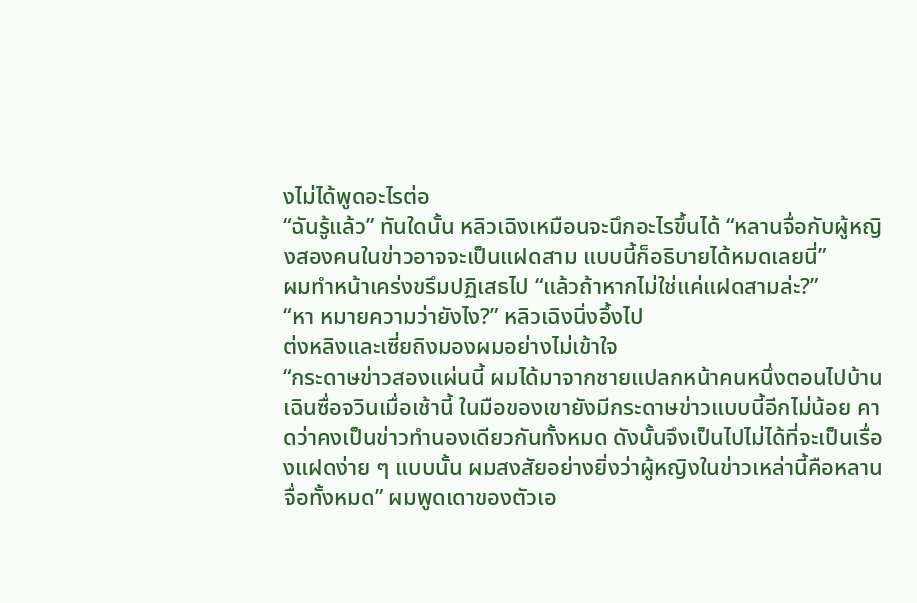งไม่ได้พูดอะไรต่อ
“ฉันรู้แล้ว” ทันใดนั้น หลิวเฉิงเหมือนจะนึกอะไรขึ้นได้ “หลานจื่อกับผู้หญิงสองคนในข่าวอาจจะเป็นแฝดสาม แบบนี้ก็อธิบายได้หมดเลยนี่”
ผมทำหน้าเคร่งขรึมปฏิเสธไป “แล้วถ้าหากไม่ใช่แค่แฝดสามล่ะ?”
“หา หมายความว่ายังไง?” หลิวเฉิงนิ่งอึ้งไป
ต่งหลิงและเซี่ยถิงมองผมอย่างไม่เข้าใจ
“กระดาษข่าวสองแผ่นนี้ ผมได้มาจากชายแปลกหน้าคนหนึ่งตอนไปบ้านเฉินซื่อจวินเมื่อเช้านี้ ในมือของเขายังมีกระดาษข่าวแบบนี้อีกไม่น้อย คาดว่าคงเป็นข่าวทำนองเดียวกันทั้งหมด ดังนั้นจึงเป็นไปไม่ได้ที่จะเป็นเรื่องแฝดง่าย ๆ แบบนั้น ผมสงสัยอย่างยิ่งว่าผู้หญิงในข่าวเหล่านี้คือหลานจื่อทั้งหมด” ผมพูดเดาของตัวเอ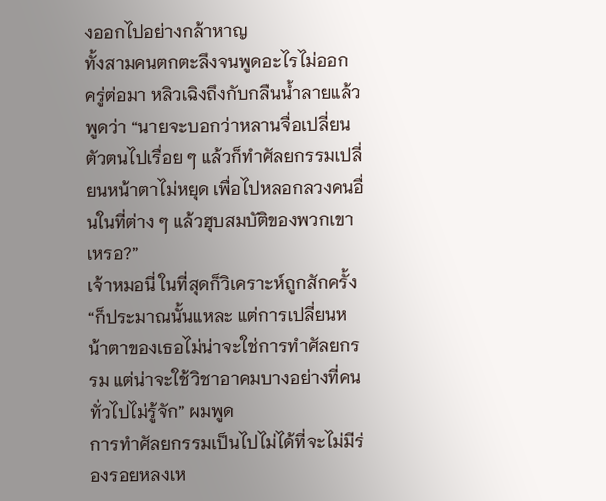งออกไปอย่างกล้าหาญ
ทั้งสามคนตกตะลึงจนพูดอะไรไม่ออก
ครู่ต่อมา หลิวเฉิงถึงกับกลืนน้ำลายแล้วพูดว่า “นายจะบอกว่าหลานจื่อเปลี่ยนตัวตนไปเรื่อย ๆ แล้วก็ทำศัลยกรรมเปลี่ยนหน้าตาไม่หยุด เพื่อไปหลอกลวงคนอื่นในที่ต่าง ๆ แล้วฮุบสมบัติของพวกเขาเหรอ?”
เจ้าหมอนี่ ในที่สุดก็วิเคราะห์ถูกสักครั้ง
“ก็ประมาณนั้นแหละ แต่การเปลี่ยนหน้าตาของเธอไม่น่าจะใช่การทำศัลยกรรม แต่น่าจะใช้วิชาอาคมบางอย่างที่คนทั่วไปไม่รู้จัก” ผมพูด
การทำศัลยกรรมเป็นไปไม่ได้ที่จะไม่มีร่องรอยหลงเห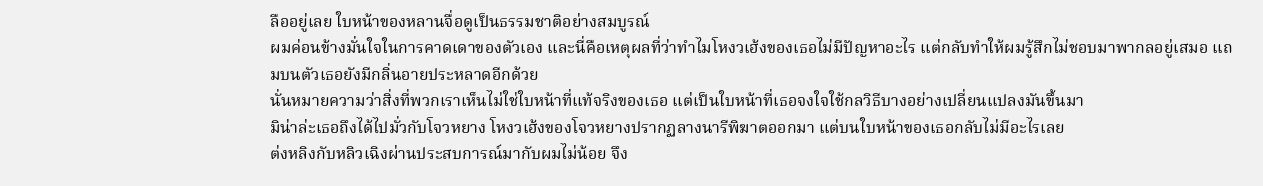ลืออยู่เลย ใบหน้าของหลานจื่อดูเป็นธรรมชาติอย่างสมบูรณ์
ผมค่อนข้างมั่นใจในการคาดเดาของตัวเอง และนี่คือเหตุผลที่ว่าทำไมโหงวเฮ้งของเธอไม่มีปัญหาอะไร แต่กลับทำให้ผมรู้สึกไม่ชอบมาพากลอยู่เสมอ แถมบนตัวเธอยังมีกลิ่นอายประหลาดอีกด้วย
นั่นหมายความว่าสิ่งที่พวกเราเห็นไม่ใช่ใบหน้าที่แท้จริงของเธอ แต่เป็นใบหน้าที่เธอจงใจใช้กลวิธีบางอย่างเปลี่ยนแปลงมันขึ้นมา
มิน่าล่ะเธอถึงได้ไปมั่วกับโจวหยาง โหงวเฮ้งของโจวหยางปรากฏลางนารีพิฆาตออกมา แต่บนใบหน้าของเธอกลับไม่มีอะไรเลย
ต่งหลิงกับหลิวเฉิงผ่านประสบการณ์มากับผมไม่น้อย จึง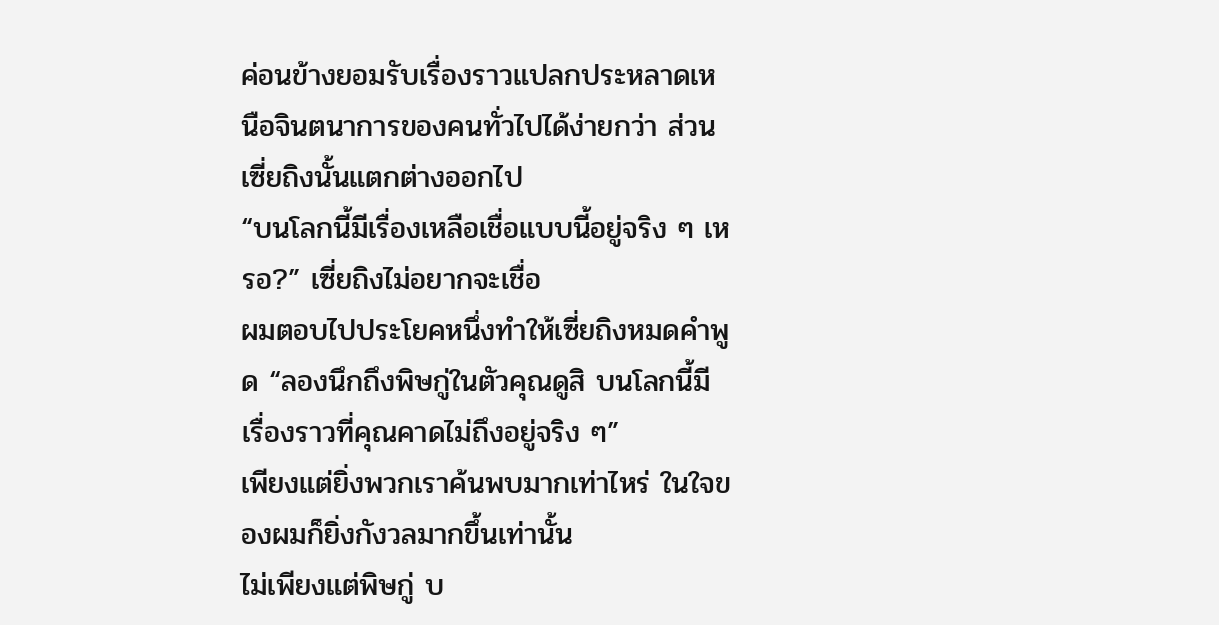ค่อนข้างยอมรับเรื่องราวแปลกประหลาดเหนือจินตนาการของคนทั่วไปได้ง่ายกว่า ส่วนเซี่ยถิงนั้นแตกต่างออกไป
“บนโลกนี้มีเรื่องเหลือเชื่อแบบนี้อยู่จริง ๆ เหรอ?” เซี่ยถิงไม่อยากจะเชื่อ
ผมตอบไปประโยคหนึ่งทำให้เซี่ยถิงหมดคำพูด “ลองนึกถึงพิษกู่ในตัวคุณดูสิ บนโลกนี้มีเรื่องราวที่คุณคาดไม่ถึงอยู่จริง ๆ”
เพียงแต่ยิ่งพวกเราค้นพบมากเท่าไหร่ ในใจของผมก็ยิ่งกังวลมากขึ้นเท่านั้น
ไม่เพียงแต่พิษกู่ บ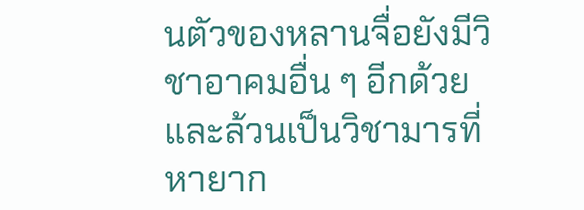นตัวของหลานจื่อยังมีวิชาอาคมอื่น ๆ อีกด้วย และล้วนเป็นวิชามารที่หายาก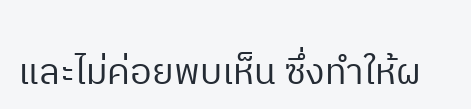และไม่ค่อยพบเห็น ซึ่งทำให้ผ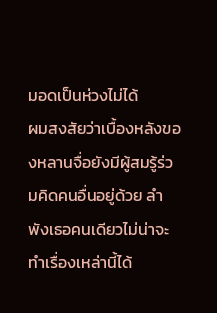มอดเป็นห่วงไม่ได้
ผมสงสัยว่าเบื้องหลังของหลานจื่อยังมีผู้สมรู้ร่วมคิดคนอื่นอยู่ด้วย ลำพังเธอคนเดียวไม่น่าจะทำเรื่องเหล่านี้ได้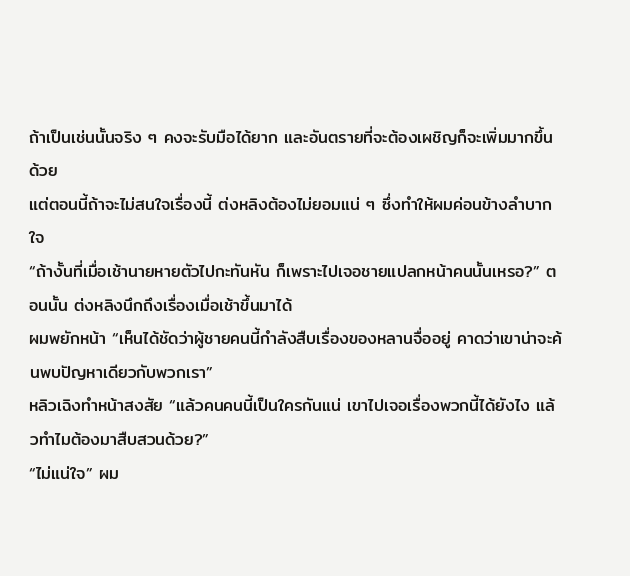ถ้าเป็นเช่นนั้นจริง ๆ คงจะรับมือได้ยาก และอันตรายที่จะต้องเผชิญก็จะเพิ่มมากขึ้นด้วย
แต่ตอนนี้ถ้าจะไม่สนใจเรื่องนี้ ต่งหลิงต้องไม่ยอมแน่ ๆ ซึ่งทำให้ผมค่อนข้างลำบากใจ
“ถ้างั้นที่เมื่อเช้านายหายตัวไปกะทันหัน ก็เพราะไปเจอชายแปลกหน้าคนนั้นเหรอ?” ตอนนั้น ต่งหลิงนึกถึงเรื่องเมื่อเช้าขึ้นมาได้
ผมพยักหน้า “เห็นได้ชัดว่าผู้ชายคนนี้กำลังสืบเรื่องของหลานจื่ออยู่ คาดว่าเขาน่าจะค้นพบปัญหาเดียวกับพวกเรา”
หลิวเฉิงทำหน้าสงสัย “แล้วคนคนนี้เป็นใครกันแน่ เขาไปเจอเรื่องพวกนี้ได้ยังไง แล้วทำไมต้องมาสืบสวนด้วย?”
“ไม่แน่ใจ” ผม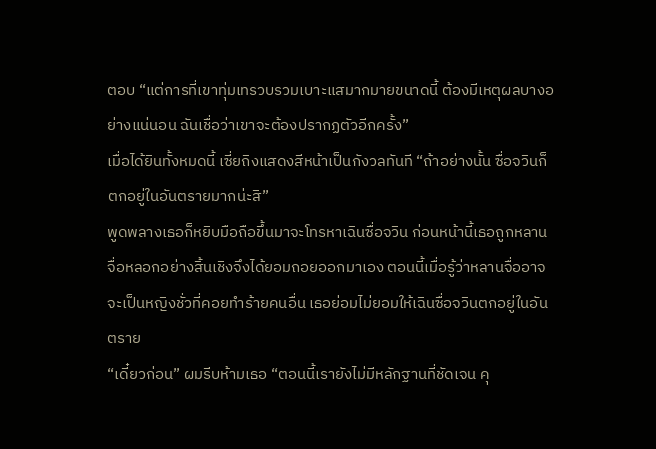ตอบ “แต่การที่เขาทุ่มเทรวบรวมเบาะแสมากมายขนาดนี้ ต้องมีเหตุผลบางอย่างแน่นอน ฉันเชื่อว่าเขาจะต้องปรากฏตัวอีกครั้ง”
เมื่อได้ยินทั้งหมดนี้ เซี่ยถิงแสดงสีหน้าเป็นกังวลทันที “ถ้าอย่างนั้น ซื่อจวินก็ตกอยู่ในอันตรายมากน่ะสิ”
พูดพลางเธอก็หยิบมือถือขึ้นมาจะโทรหาเฉินซื่อจวิน ก่อนหน้านี้เธอถูกหลานจื่อหลอกอย่างสิ้นเชิงจึงได้ยอมถอยออกมาเอง ตอนนี้เมื่อรู้ว่าหลานจื่ออาจจะเป็นหญิงชั่วที่คอยทำร้ายคนอื่น เธอย่อมไม่ยอมให้เฉินซื่อจวินตกอยู่ในอันตราย
“เดี๋ยวก่อน” ผมรีบห้ามเธอ “ตอนนี้เรายังไม่มีหลักฐานที่ชัดเจน คุ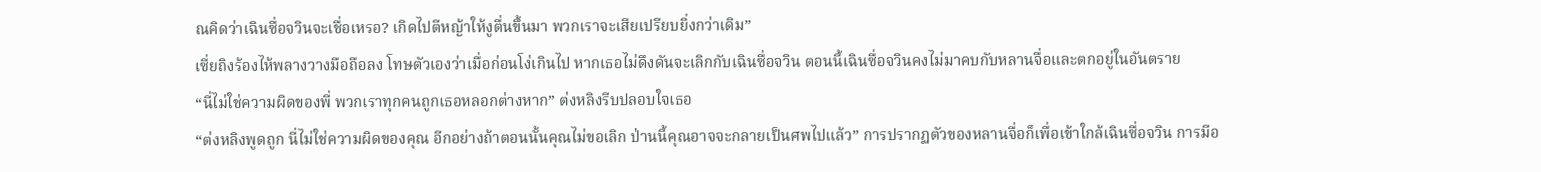ณคิดว่าเฉินซื่อจวินจะเชื่อเหรอ? เกิดไปตีหญ้าให้งูตื่นขึ้นมา พวกเราจะเสียเปรียบยิ่งกว่าเดิม”
เซี่ยถิงร้องไห้พลางวางมือถือลง โทษตัวเองว่าเมื่อก่อนโง่เกินไป หากเธอไม่ดึงดันจะเลิกกับเฉินซื่อจวิน ตอนนี้เฉินซื่อจวินคงไม่มาคบกับหลานจื่อและตกอยู่ในอันตราย
“นี่ไม่ใช่ความผิดของพี่ พวกเราทุกคนถูกเธอหลอกต่างหาก” ต่งหลิงรีบปลอบใจเธอ
“ต่งหลิงพูดถูก นี่ไม่ใช่ความผิดของคุณ อีกอย่างถ้าตอนนั้นคุณไม่ขอเลิก ป่านนี้คุณอาจจะกลายเป็นศพไปแล้ว” การปรากฏตัวของหลานจื่อก็เพื่อเข้าใกล้เฉินซื่อจวิน การมีอ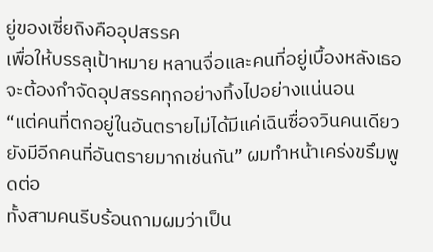ยู่ของเซี่ยถิงคืออุปสรรค
เพื่อให้บรรลุเป้าหมาย หลานจื่อและคนที่อยู่เบื้องหลังเธอจะต้องกำจัดอุปสรรคทุกอย่างทิ้งไปอย่างแน่นอน
“แต่คนที่ตกอยู่ในอันตรายไม่ได้มีแค่เฉินซื่อจวินคนเดียว ยังมีอีกคนที่อันตรายมากเช่นกัน” ผมทำหน้าเคร่งขรึมพูดต่อ
ทั้งสามคนรีบร้อนถามผมว่าเป็น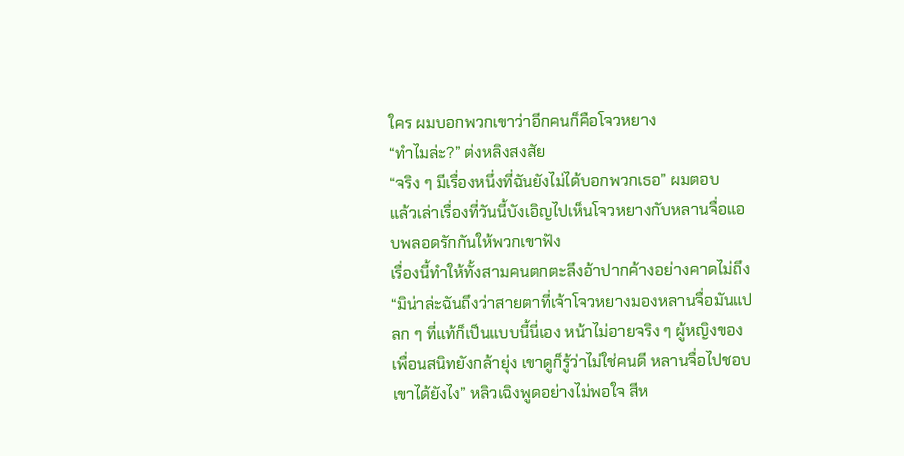ใคร ผมบอกพวกเขาว่าอีกคนก็คือโจวหยาง
“ทำไมล่ะ?” ต่งหลิงสงสัย
“จริง ๆ มีเรื่องหนึ่งที่ฉันยังไม่ได้บอกพวกเธอ” ผมตอบ
แล้วเล่าเรื่องที่วันนี้บังเอิญไปเห็นโจวหยางกับหลานจื่อแอบพลอดรักกันให้พวกเขาฟัง
เรื่องนี้ทำให้ทั้งสามคนตกตะลึงอ้าปากค้างอย่างคาดไม่ถึง
“มิน่าล่ะฉันถึงว่าสายตาที่เจ้าโจวหยางมองหลานจื่อมันแปลก ๆ ที่แท้ก็เป็นแบบนี้นี่เอง หน้าไม่อายจริง ๆ ผู้หญิงของเพื่อนสนิทยังกล้ายุ่ง เขาดูก็รู้ว่าไม่ใช่คนดี หลานจื่อไปชอบเขาได้ยังไง” หลิวเฉิงพูดอย่างไม่พอใจ สีห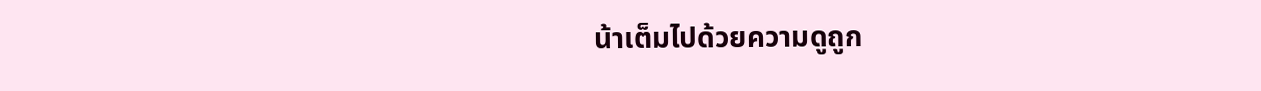น้าเต็มไปด้วยความดูถูก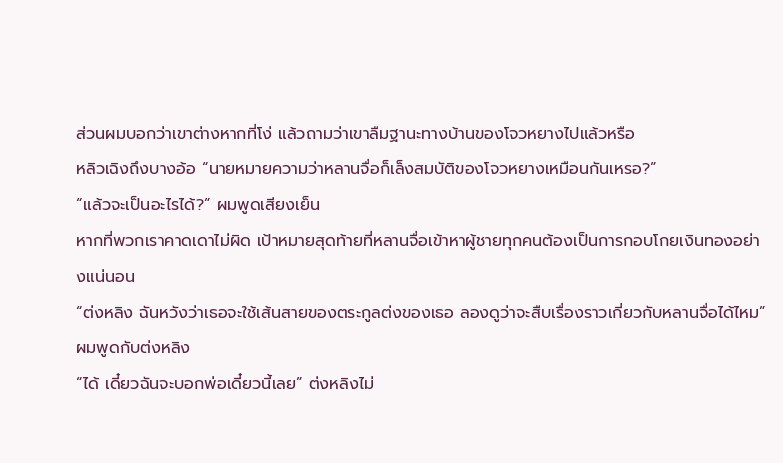ส่วนผมบอกว่าเขาต่างหากที่โง่ แล้วถามว่าเขาลืมฐานะทางบ้านของโจวหยางไปแล้วหรือ
หลิวเฉิงถึงบางอ้อ “นายหมายความว่าหลานจื่อก็เล็งสมบัติของโจวหยางเหมือนกันเหรอ?”
“แล้วจะเป็นอะไรได้?” ผมพูดเสียงเย็น
หากที่พวกเราคาดเดาไม่ผิด เป้าหมายสุดท้ายที่หลานจื่อเข้าหาผู้ชายทุกคนต้องเป็นการกอบโกยเงินทองอย่างแน่นอน
“ต่งหลิง ฉันหวังว่าเธอจะใช้เส้นสายของตระกูลต่งของเธอ ลองดูว่าจะสืบเรื่องราวเกี่ยวกับหลานจื่อได้ไหม” ผมพูดกับต่งหลิง
“ได้ เดี๋ยวฉันจะบอกพ่อเดี๋ยวนี้เลย” ต่งหลิงไม่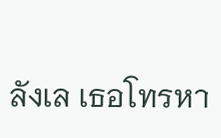ลังเล เธอโทรหา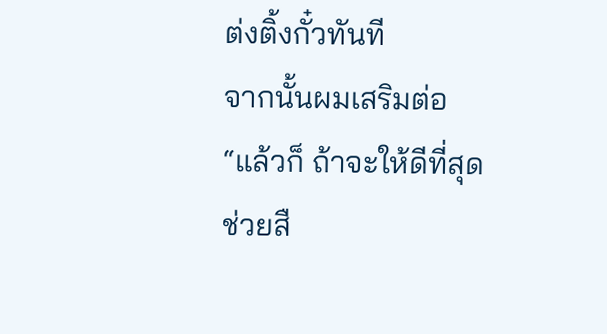ต่งติ้งกั๋วทันที
จากนั้นผมเสริมต่อ “แล้วก็ ถ้าจะให้ดีที่สุด ช่วยสื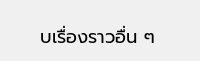บเรื่องราวอื่น ๆ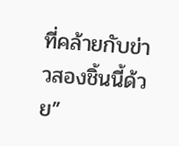ที่คล้ายกับข่าวสองชิ้นนี้ด้วย”